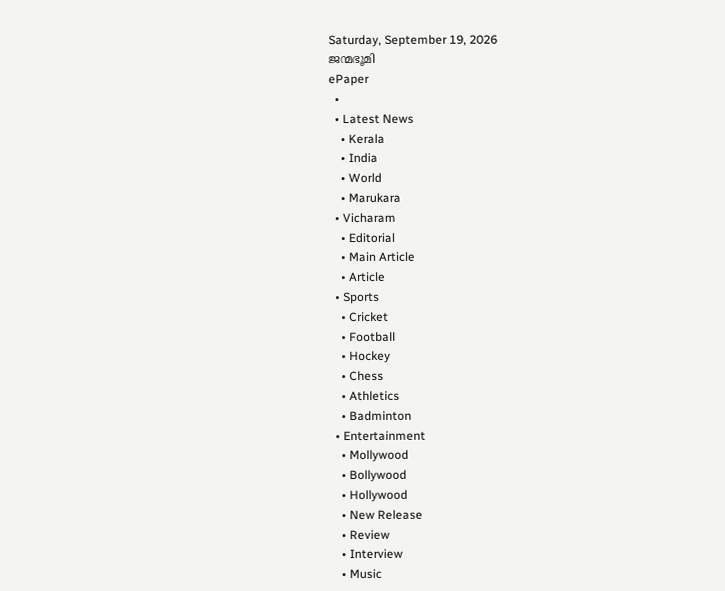Saturday, September 19, 2026
ജന്മഭൂമി
ePaper
  •
  • Latest News
    • Kerala
    • India
    • World
    • Marukara
  • Vicharam
    • Editorial
    • Main Article
    • Article
  • Sports
    • Cricket
    • Football
    • Hockey
    • Chess
    • Athletics
    • Badminton
  • Entertainment
    • Mollywood
    • Bollywood
    • Hollywood
    • New Release
    • Review
    • Interview
    • Music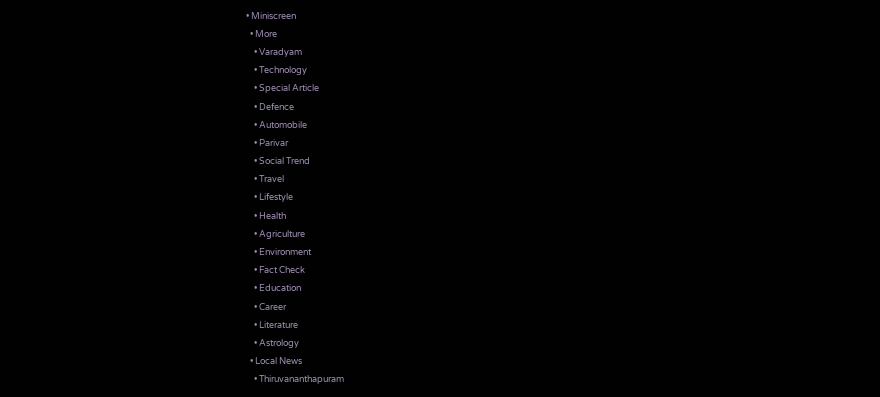• Miniscreen
  • More
    • Varadyam
    • Technology
    • Special Article
    • Defence
    • Automobile
    • Parivar
    • Social Trend
    • Travel
    • Lifestyle
    • Health
    • Agriculture
    • Environment
    • Fact Check
    • Education
    • Career
    • Literature
    • Astrology
  • Local News
    • Thiruvananthapuram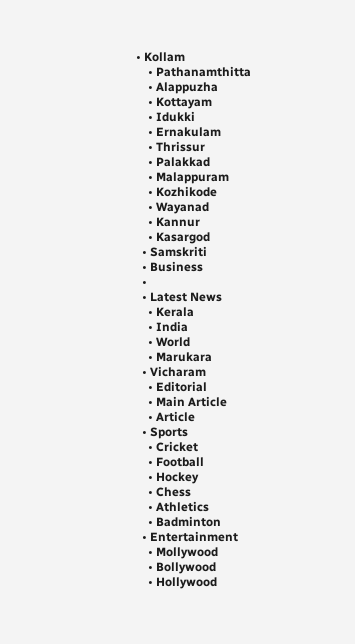• Kollam
    • Pathanamthitta
    • Alappuzha
    • Kottayam
    • Idukki
    • Ernakulam
    • Thrissur
    • Palakkad
    • Malappuram
    • Kozhikode
    • Wayanad
    • Kannur
    • Kasargod
  • Samskriti
  • Business
  •
  • Latest News
    • Kerala
    • India
    • World
    • Marukara
  • Vicharam
    • Editorial
    • Main Article
    • Article
  • Sports
    • Cricket
    • Football
    • Hockey
    • Chess
    • Athletics
    • Badminton
  • Entertainment
    • Mollywood
    • Bollywood
    • Hollywood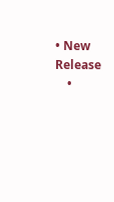• New Release
    •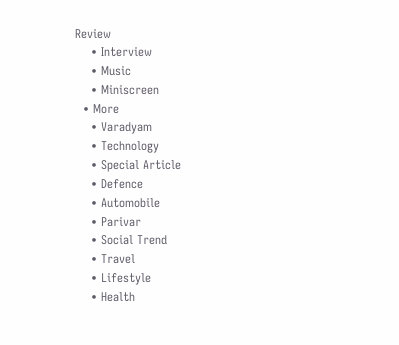Review
    • Interview
    • Music
    • Miniscreen
  • More
    • Varadyam
    • Technology
    • Special Article
    • Defence
    • Automobile
    • Parivar
    • Social Trend
    • Travel
    • Lifestyle
    • Health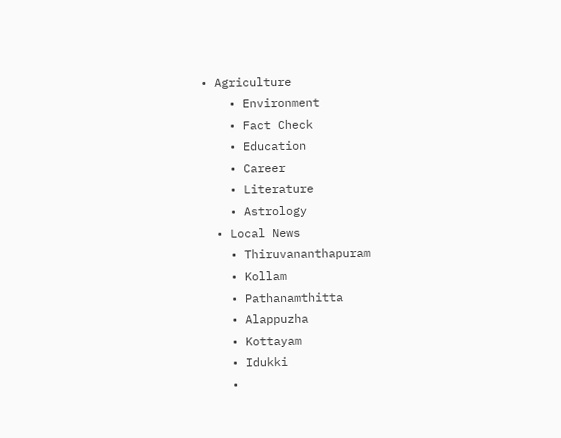• Agriculture
    • Environment
    • Fact Check
    • Education
    • Career
    • Literature
    • Astrology
  • Local News
    • Thiruvananthapuram
    • Kollam
    • Pathanamthitta
    • Alappuzha
    • Kottayam
    • Idukki
    •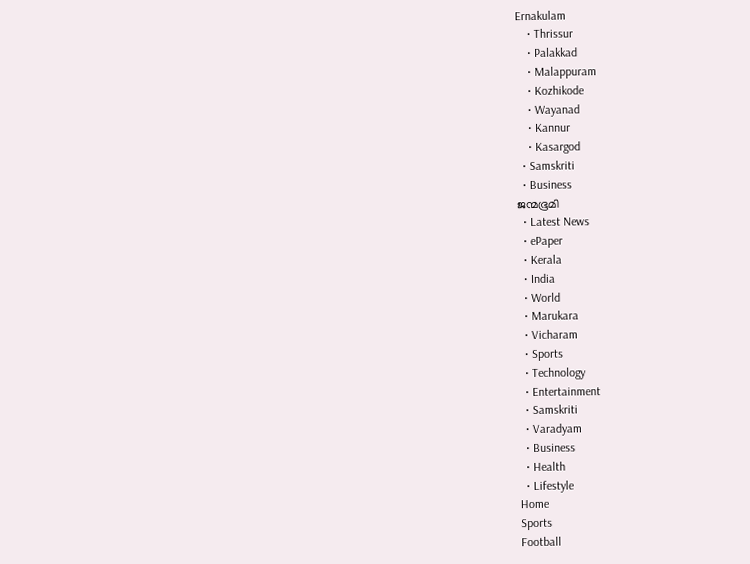Ernakulam
    • Thrissur
    • Palakkad
    • Malappuram
    • Kozhikode
    • Wayanad
    • Kannur
    • Kasargod
  • Samskriti
  • Business
ജന്മഭൂമി
  • Latest News
  • ePaper
  • Kerala
  • India
  • World
  • Marukara
  • Vicharam
  • Sports
  • Technology
  • Entertainment
  • Samskriti
  • Varadyam
  • Business
  • Health
  • Lifestyle
Home
Sports
Football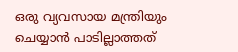ഒരു വ്യവസായ മന്ത്രിയും ചെയ്യാന്‍ പാടില്ലാത്തത്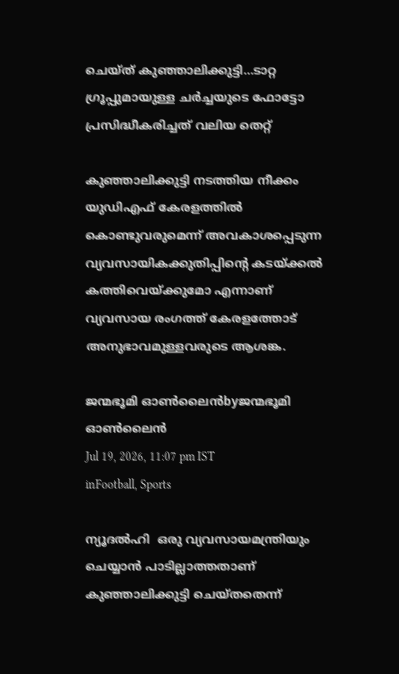ചെയ്ത് കുഞ്ഞാലിക്കുട്ടി…ടാറ്റ ഗ്രൂപ്പുമായുള്ള ചര്‍ച്ചയുടെ ഫോട്ടോ പ്രസിദ്ധീകരിച്ചത് വലിയ തെറ്റ്

കുഞ്ഞാലിക്കുട്ടി നടത്തിയ നീക്കം യുഡിഎഫ് കേരളത്തില്‍ കൊണ്ടുവരുമെന്ന് അവകാശപ്പെടുന്ന വ്യവസായികക്കുതിപ്പിന്റെ കടയ്‌ക്കല്‍ കത്തിവെയ്‌ക്കുമോ എന്നാണ് വ്യവസായ രംഗത്ത് കേരളത്തോട് അനുഭാവമുള്ളവരുടെ ആശങ്ക.

ജന്മഭൂമി ഓണ്‍ലൈന്‍byജന്മഭൂമി ഓണ്‍ലൈന്‍
Jul 19, 2026, 11:07 pm IST
inFootball, Sports

ന്യൂദല്‍ഹി  ഒരു വ്യവസായമന്ത്രിയും ചെയ്യാന്‍ പാടില്ലാത്തതാണ് കുഞ്ഞാലിക്കുട്ടി ചെയ്തതെന്ന്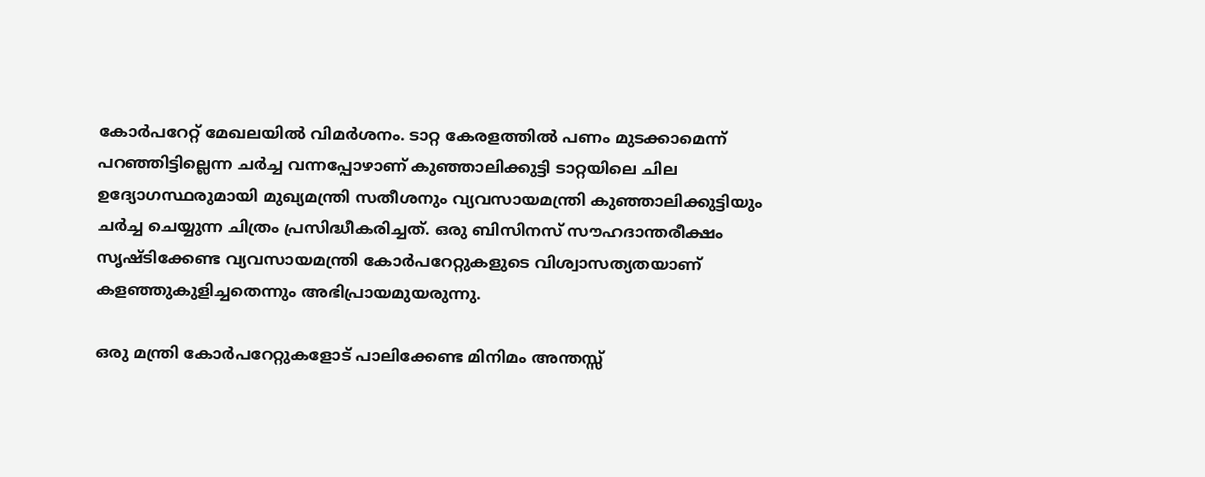കോര്‍പറേറ്റ് മേഖലയില്‍ വിമര്‍ശനം. ടാറ്റ കേരളത്തില്‍ പണം മുടക്കാമെന്ന് പറഞ്ഞിട്ടില്ലെന്ന ചര്‍ച്ച വന്നപ്പോഴാണ് കുഞ്ഞാലിക്കുട്ടി ടാറ്റയിലെ ചില ഉദ്യോഗസ്ഥരുമായി മുഖ്യമന്ത്രി സതീശനും വ്യവസായമന്ത്രി കുഞ്ഞാലിക്കുട്ടിയും ചര്‍ച്ച ചെയ്യുന്ന ചിത്രം പ്രസിദ്ധീകരിച്ചത്. ഒരു ബിസിനസ് സൗഹദാന്തരീക്ഷം സൃഷ്ടിക്കേണ്ട വ്യവസായമന്ത്രി കോര്‍പറേറ്റുകളുടെ വിശ്വാസത്യതയാണ് കളഞ്ഞുകുളിച്ചതെന്നും അഭിപ്രായമുയരുന്നു.

ഒരു മന്ത്രി കോര്‍പറേറ്റുകളോട് പാലിക്കേണ്ട മിനിമം അന്തസ്സ്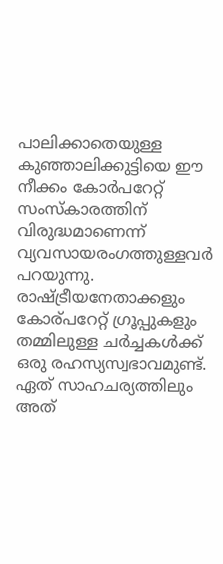പാലിക്കാതെയുള്ള കുഞ്ഞാലിക്കുട്ടിയെ ഈ നീക്കം കോര്‍പറേറ്റ് സംസ്കാരത്തിന് വിരുദ്ധമാണെന്ന് വ്യവസായരംഗത്തുള്ളവര്‍ പറയുന്നു. രാഷ്‌ട്രീയനേതാക്കളും കോര‍്പറേറ്റ് ഗ്രൂപ്പുകളും തമ്മിലുള്ള ചര്‍ച്ചകള്‍ക്ക് ഒരു രഹസ്യസ്വഭാവമുണ്ട്. ഏത് സാഹചര്യത്തിലും അത്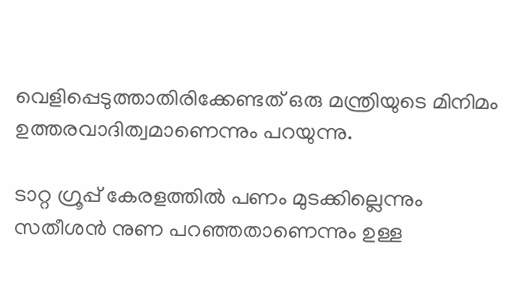വെളിപ്പെടുത്താതിരിക്കേണ്ടത് ഒരു മന്ത്രിയുടെ മിനിമം ഉത്തരവാദിത്വമാണെന്നും പറയുന്നു.

ടാറ്റ ഗ്രൂപ്പ് കേരളത്തില്‍ പണം മുടക്കില്ലെന്നും സതീശന്‍ നുണ പറഞ്ഞതാണെന്നും ഉള്ള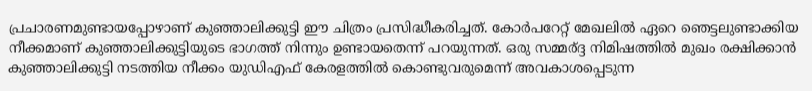പ്രചാരണമുണ്ടായപ്പോഴാണ് കുഞ്ഞാലിക്കുട്ടി ഈ ചിത്രം പ്രസിദ്ധീകരിച്ചത്. കോര്‍പറേറ്റ് മേഖലില്‍ ഏറെ ഞെട്ടലുണ്ടാക്കിയ നീക്കമാണ് കുഞ്ഞാലിക്കുട്ടിയുടെ ഭാഗത്ത് നിന്നും ഉണ്ടായതെന്ന് പറയുന്നത്. ഒരു സമ്മര‍്ദ്ദ നിമിഷത്തില്‍ മുഖം രക്ഷിക്കാന്‍ കുഞ്ഞാലിക്കുട്ടി നടത്തിയ നീക്കം യുഡിഎഫ് കേരളത്തില്‍ കൊണ്ടുവരുമെന്ന് അവകാശപ്പെടുന്ന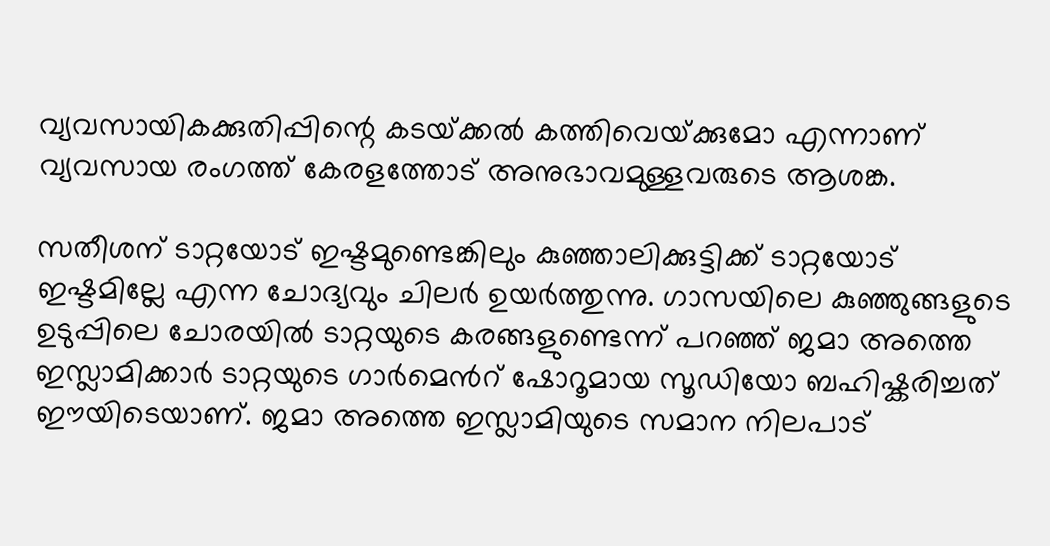വ്യവസായികക്കുതിപ്പിന്റെ കടയ്‌ക്കല്‍ കത്തിവെയ്‌ക്കുമോ എന്നാണ് വ്യവസായ രംഗത്ത് കേരളത്തോട് അനുഭാവമുള്ളവരുടെ ആശങ്ക.

സതീശന് ടാറ്റയോട് ഇഷ്ടമുണ്ടെങ്കിലും കുഞ്ഞാലിക്കുട്ടിക്ക് ടാറ്റയോട് ഇഷ്ടമില്ലേ എന്ന ചോദ്യവും ചിലര്‍ ഉയര്‍ത്തുന്നു. ഗാസയിലെ കുഞ്ഞുങ്ങളുടെ ഉടുപ്പിലെ ചോരയില്‍ ടാറ്റയുടെ കരങ്ങളുണ്ടെന്ന് പറഞ്ഞ് ജമാ അത്തെ ഇസ്ലാമിക്കാര്‍ ടാറ്റയുടെ ഗാര്‍മെന്‍റ് ഷോറൂമായ സൂഡിയോ ബഹിഷ്കരിച്ചത് ഈയിടെയാണ്. ജമാ അത്തെ ഇസ്ലാമിയുടെ സമാന നിലപാട്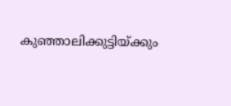കുഞ്ഞാലിക്കുട്ടിയ്‌ക്കും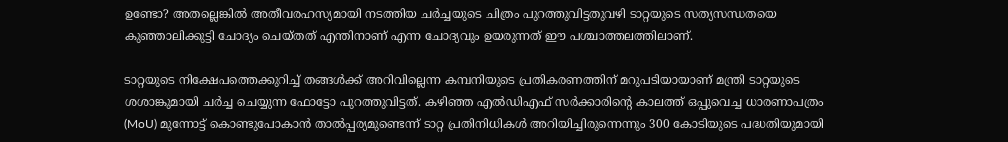ഉണ്ടോ? അതല്ലെങ്കില്‍ അതീവരഹസ്യമായി നടത്തിയ ചര്‍ച്ചയുടെ ചിത്രം പുറത്തുവിട്ടതുവഴി ടാറ്റയുടെ സത്യസന്ധതയെ കുഞ്ഞാലിക്കുട്ടി ചോദ്യം ചെയ്തത് എന്തിനാണ് എന്ന ചോദ്യവും ഉയരുന്നത് ഈ പശ്ചാത്തലത്തിലാണ്.

ടാറ്റയുടെ നിക്ഷേപത്തെക്കുറിച്ച്‌ തങ്ങള്‍ക്ക് അറിവില്ലെന്ന കമ്പനിയുടെ പ്രതികരണത്തിന് മറുപടിയായാണ് മന്ത്രി ടാറ്റയുടെ ശശാങ്കുമായി ചര്‍ച്ച ചെയ്യുന്ന ഫോട്ടോ പുറത്തുവിട്ടത്. കഴിഞ്ഞ എല്‍ഡിഎഫ് സർക്കാരിന്റെ കാലത്ത് ഒപ്പുവെച്ച ധാരണാപത്രം (MoU) മുന്നോട്ട് കൊണ്ടുപോകാൻ താല്‍പ്പര്യമുണ്ടെന്ന് ടാറ്റ പ്രതിനിധികള്‍ അറിയിച്ചിരുന്നെന്നും 300 കോടിയുടെ പദ്ധതിയുമായി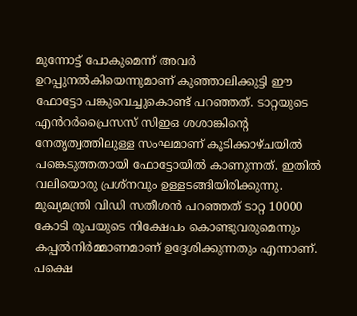മുന്നോട്ട് പോകുമെന്ന് അവർ ഉറപ്പുനല്‍കിയെന്നുമാണ് കുഞ്ഞാലിക്കുട്ടി ഈ ഫോട്ടോ പങ്കുവെച്ചുകൊണ്ട് പറഞ്ഞത്. ടാറ്റയുടെ എൻറർപ്രൈസസ് സിഇഒ ശശാങ്കിന്റെ നേതൃത്വത്തിലുള്ള സംഘമാണ് കൂടിക്കാഴ്ചയില്‍ പങ്കെടുത്തതായി ഫോട്ടോയില്‍ കാണുന്നത്. ഇതില്‍ വലിയൊരു പ്രശ്നവും ഉള്ളടങ്ങിയിരിക്കുന്നു. മുഖ്യമന്ത്രി വിഡി സതീശന്‍ പറഞ്ഞത് ടാറ്റ 10000 കോടി രൂപയുടെ നിക്ഷേപം കൊണ്ടുവരുമെന്നും കപ്പല്‍നിര്‍മ്മാണമാണ് ഉദ്ദേശിക്കുന്നതും എന്നാണ്. പക്ഷെ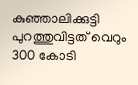കുഞ്ഞാലിക്കുട്ടി പുറത്തുവിട്ടത് വെറും 300 കോടി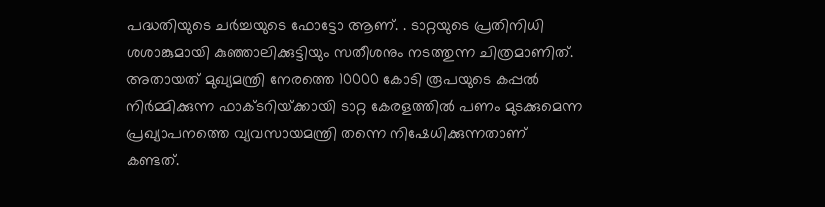പദ്ധതിയുടെ ചര്‍ച്ചയുടെ ഫോട്ടോ ആണ്. . ടാറ്റയുടെ പ്രതിനിധി ശശാങ്കുമായി കുഞ്ഞാലിക്കുട്ടിയും സതീശനും നടത്തുന്ന ചിത്രമാണിത്. അതായത് മുഖ്യമന്ത്രി നേരത്തെ 10000 കോടി രൂപയുടെ കപ്പല്‍ നിര്‍മ്മിക്കുന്ന ഫാക്ടറിയ്‌ക്കായി ടാറ്റ കേരളത്തില്‍ പണം മുടക്കുമെന്ന പ്രഖ്യാപനത്തെ വ്യവസായമന്ത്രി തന്നെ നിഷേധിക്കുന്നതാണ് കണ്ടത്.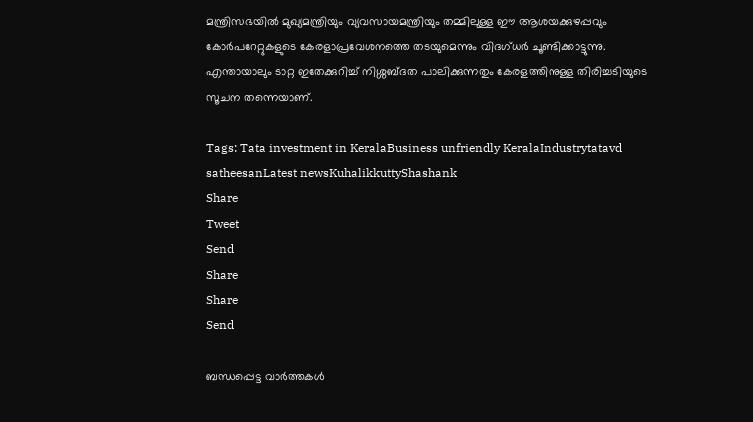മന്ത്രിസഭയില്‍ മുഖ്യമന്ത്രിയും വ്യവസായമന്ത്രിയും തമ്മിലുള്ള ഈ ആശയക്കുഴപ്പവും കോര്‍പറേറ്റുകളുടെ കേരളാപ്രവേശനത്തെ തടയുമെന്നും വിദഗ്ധര്‍ ചൂണ്ടിക്കാട്ടുന്നു. എന്തായാലും ടാറ്റ ഇതേക്കുറിച്ച് നിശ്ശബ്ദത പാലിക്കുന്നതും കേരളത്തിനുള്ള തിരിച്ചടിയുടെ സൂചന തന്നെയാണ്.

Tags: Tata investment in KeralaBusiness unfriendly KeralaIndustrytatavd satheesanLatest newsKuhalikkuttyShashank
Share
Tweet
Send
Share
Share
Send

ബന്ധപ്പെട്ട വാര്‍ത്തകള്‍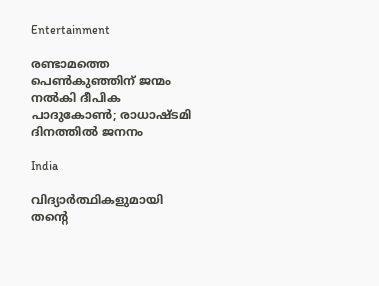Entertainment

രണ്ടാമത്തെ പെണ്‍കുഞ്ഞിന് ജന്മം നല്‍കി ദീപിക പാദുകോണ്‍; രാധാഷ്ടമി ദിനത്തില്‍ ജനനം

India

വിദ്യാര്‍ത്ഥികളുമായി തന്റെ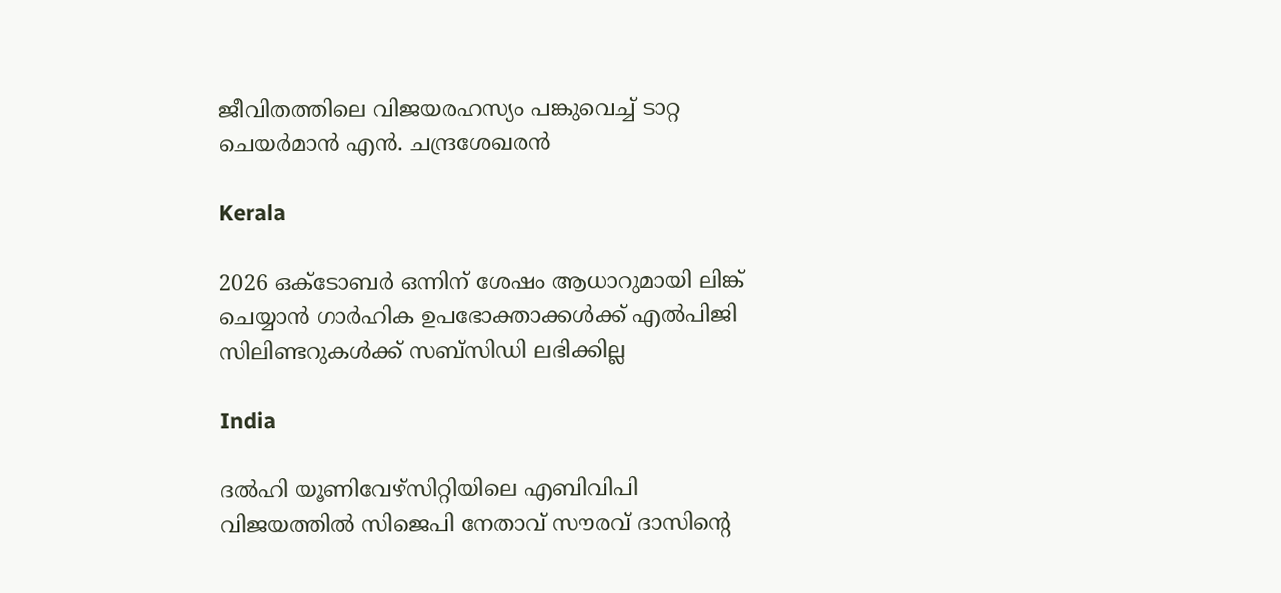ജീവിതത്തിലെ വിജയരഹസ്യം പങ്കുവെച്ച് ടാറ്റ ചെയര്‍മാന്‍ എൻ. ചന്ദ്രശേഖരന്‍

Kerala

2026 ഒക്ടോബര്‍ ഒന്നിന് ശേഷം ആധാറുമായി ലിങ്ക് ചെയ്യാന്‍ ഗാര്‍ഹിക ഉപഭോക്താക്കള്‍ക്ക് എല്‍പിജി സിലിണ്ടറുകള്‍ക്ക് സബ്സിഡി ലഭിക്കില്ല

India

ദല്‍ഹി യൂണിവേഴ്സിറ്റിയിലെ എബിവിപി വിജയത്തില്‍ സിജെപി നേതാവ് സൗരവ് ദാസിന്റെ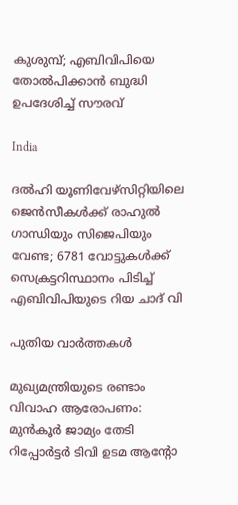കുശുമ്പ്; എബിവിപിയെ തോല്‍പിക്കാന്‍ ബുദ്ധി ഉപദേശിച്ച് സൗരവ്

India

ദല്‍ഹി യൂണിവേഴ്സിറ്റിയിലെ ജെ‍ന്‍സീകള്‍ക്ക് രാഹുല്‍ ഗാന്ധിയും സിജെപിയും വേണ്ട; 6781 വോട്ടുകള്‍ക്ക് സെക്രട്ടറിസ്ഥാനം പിടിച്ച് എബിവിപിയുടെ റിയ ചാദ് വി

പുതിയ വാര്‍ത്തകള്‍

മുഖ്യമന്ത്രിയുടെ രണ്ടാം വിവാഹ ആരോപണം: മുന്‍കൂര്‍ ജാമ്യം തേടി റിപ്പോര്‍ട്ടര്‍ ടിവി ഉടമ ആന്റോ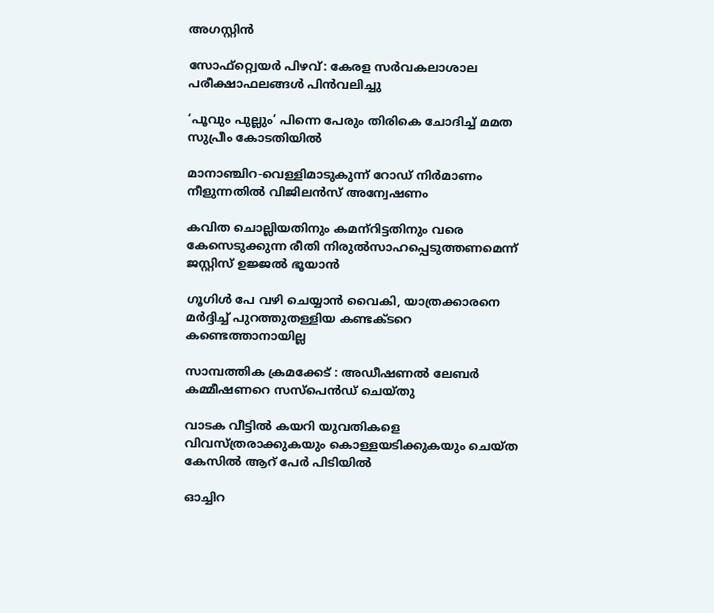അഗസ്റ്റിന്‍

സോഫ്റ്റ്വെയര്‍ പിഴവ്: കേരള സര്‍വകലാശാല പരീക്ഷാഫലങ്ങള്‍ പിന്‍വലിച്ചു

‘പൂവും പുല്ലും’ പിന്നെ പേരും തിരികെ ചോദിച്ച് മമത സുപ്രീം കോടതിയില്‍

മാനാഞ്ചിറ-വെള്ളിമാടുകുന്ന് റോഡ് നിര്‍മാണം നീളുന്നതില്‍ വിജിലന്‍സ് അന്വേഷണം

കവിത ചൊല്ലിയതിനും കമന്‌റിട്ടതിനും വരെ കേസെടുക്കുന്ന രീതി നിരുല്‍സാഹപ്പെടുത്തണമെന്ന് ജസ്റ്റിസ് ഉജ്ജല്‍ ഭൂയാന്‍

ഗൂഗിള്‍ പേ വഴി ചെയ്യാന്‍ വൈകി, യാത്രക്കാരനെ മര്‍ദ്ദിച്ച് പുറത്തുതള്ളിയ കണ്ടക്ടറെ കണ്ടെത്താനായില്ല

സാമ്പത്തിക ക്രമക്കേട് : അഡീഷണല്‍ ലേബര്‍ കമ്മീഷണറെ സസ്‌പെന്‍ഡ് ചെയ്തു

വാടക വീട്ടില്‍ കയറി യുവതികളെ വിവസ്ത്രരാക്കുകയും കൊള്ളയടിക്കുകയും ചെയ്ത കേസില്‍ ആറ് പേര്‍ പിടിയില്‍

ഓച്ചിറ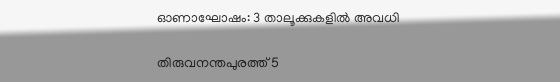ഓണാഘോഷം: 3 താലൂക്കുകളില്‍ അവധി

തിരുവനന്തപുരത്ത് 5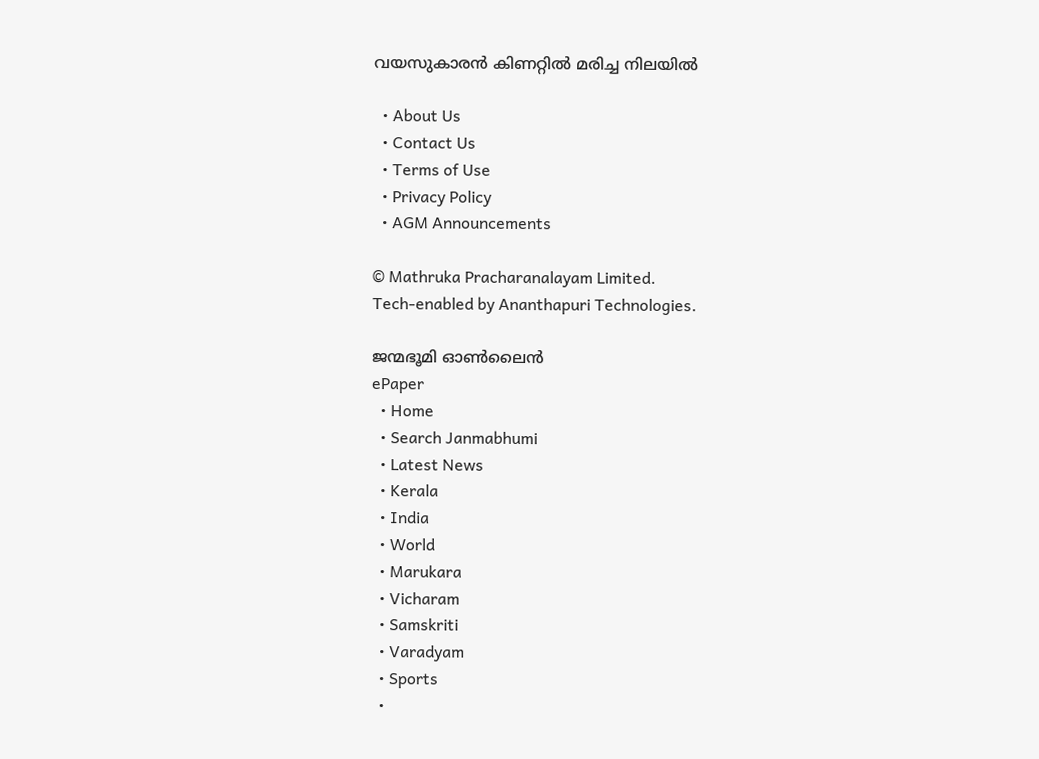വയസുകാരന്‍ കിണറ്റില്‍ മരിച്ച നിലയില്‍

  • About Us
  • Contact Us
  • Terms of Use
  • Privacy Policy
  • AGM Announcements

© Mathruka Pracharanalayam Limited.
Tech-enabled by Ananthapuri Technologies.

ജന്മഭൂമി ഓണ്‍ലൈന്‍
ePaper
  • Home
  • Search Janmabhumi
  • Latest News
  • Kerala
  • India
  • World
  • Marukara
  • Vicharam
  • Samskriti
  • Varadyam
  • Sports
  •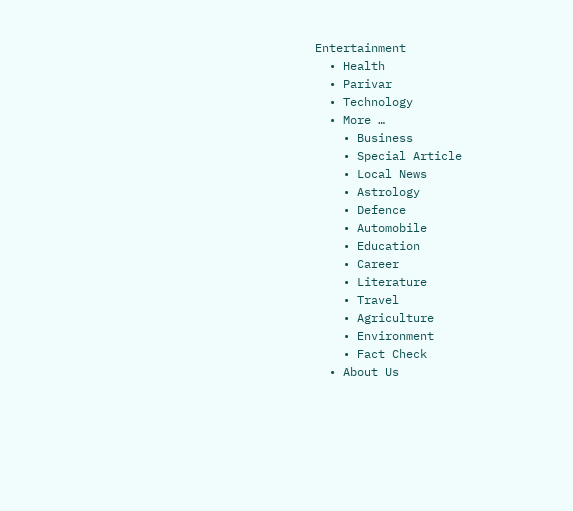Entertainment
  • Health
  • Parivar
  • Technology
  • More …
    • Business
    • Special Article
    • Local News
    • Astrology
    • Defence
    • Automobile
    • Education
    • Career
    • Literature
    • Travel
    • Agriculture
    • Environment
    • Fact Check
  • About Us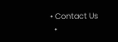• Contact Us
  •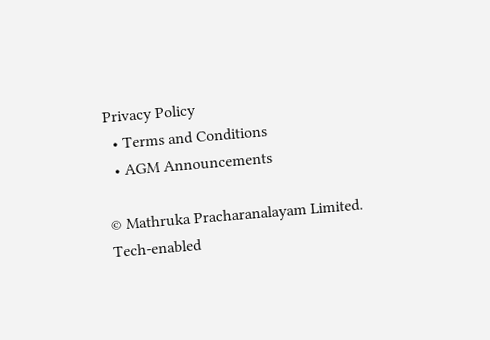Privacy Policy
  • Terms and Conditions
  • AGM Announcements

© Mathruka Pracharanalayam Limited.
Tech-enabled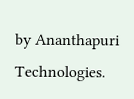by Ananthapuri Technologies.